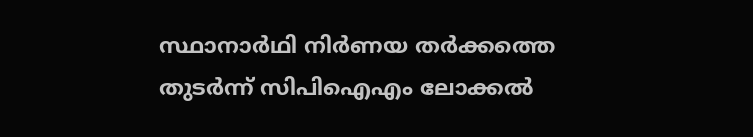സ്ഥാനാർഥി നിർണയ തർക്കത്തെ തുടർന്ന് സിപിഐഎം ലോക്കൽ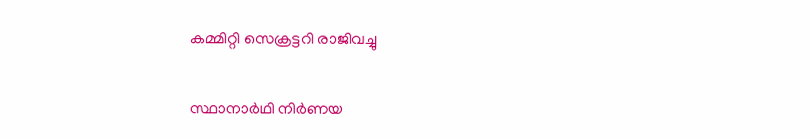കമ്മിറ്റി സെക്രട്ടറി രാജിവച്ചു

സ്ഥാനാർഥി നിർണയ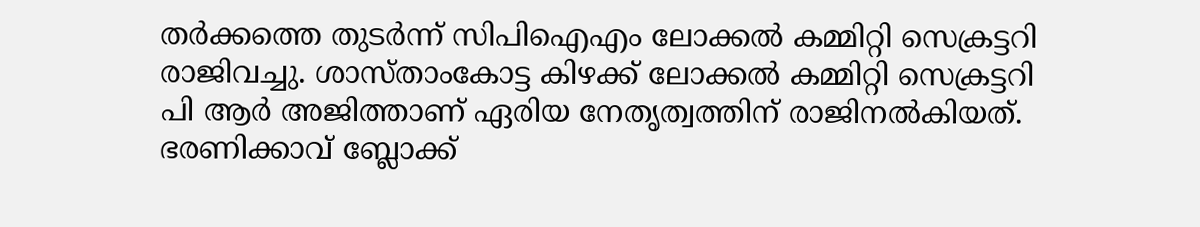തർക്കത്തെ തുടർന്ന് സിപിഐഎം ലോക്കൽ കമ്മിറ്റി സെക്രട്ടറി രാജിവച്ചു. ശാസ്താംകോട്ട കിഴക്ക് ലോക്കൽ കമ്മിറ്റി സെക്രട്ടറി പി ആർ അജിത്താണ് ഏരിയ നേതൃത്വത്തിന് രാജിനൽകിയത്. ഭരണിക്കാവ് ബ്ലോക്ക്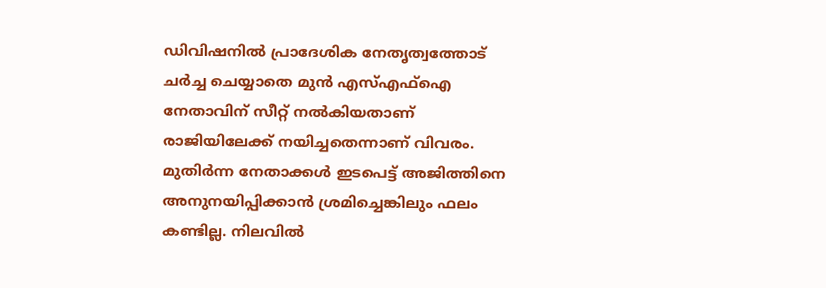ഡിവിഷനിൽ പ്രാദേശിക നേതൃത്വത്തോട് ചർച്ച ചെയ്യാതെ മുൻ എസ്എഫ്‌ഐ നേതാവിന് സീറ്റ് നൽകിയതാണ് രാജിയിലേക്ക് നയിച്ചതെന്നാണ് വിവരം. മുതിർന്ന നേതാക്കൾ ഇടപെട്ട് അജിത്തിനെ അനുനയിപ്പിക്കാൻ ശ്രമിച്ചെങ്കിലും ഫലം കണ്ടില്ല. നിലവിൽ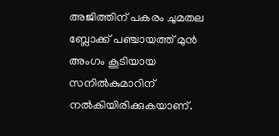അജിത്തിന് പകരം ചുമതല ബ്ലോക്ക് പഞ്ചായത്ത് മുൻ അംഗം കൂടിയായ സനിൽകുമാറിന് നൽകിയിരിക്കുകയാണ്.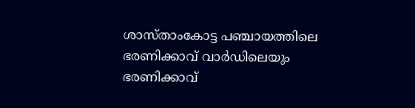ശാസ്താംകോട്ട പഞ്ചായത്തിലെ ഭരണിക്കാവ് വാർഡിലെയും ഭരണിക്കാവ്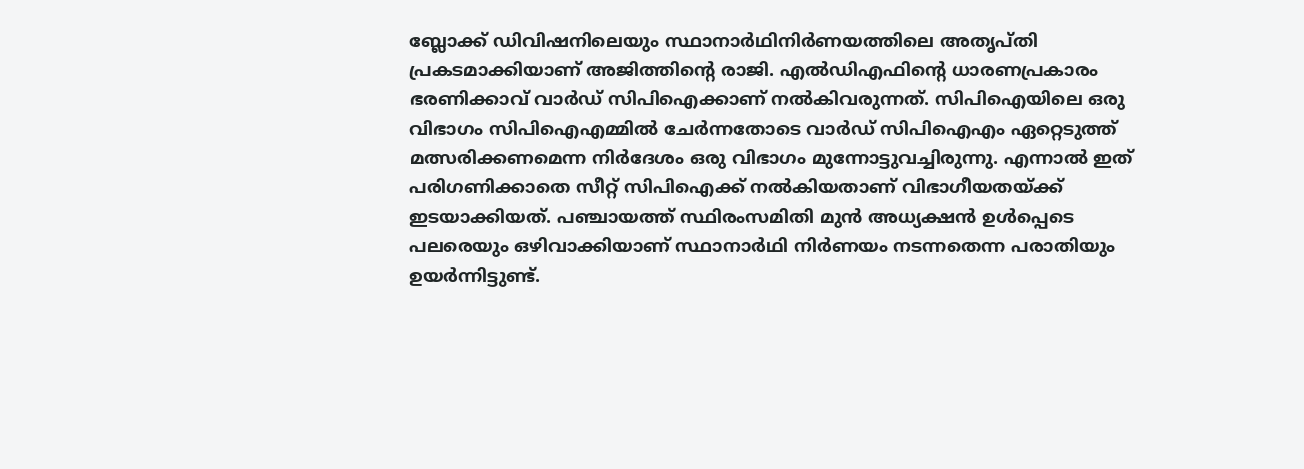ബ്ലോക്ക് ഡിവിഷനിലെയും സ്ഥാനാർഥിനിർണയത്തിലെ അതൃപ്തി പ്രകടമാക്കിയാണ് അജിത്തിന്റെ രാജി. എൽഡിഎഫിന്റെ ധാരണപ്രകാരം ഭരണിക്കാവ് വാർഡ് സിപിഐക്കാണ് നൽകിവരുന്നത്. സിപിഐയിലെ ഒരു വിഭാഗം സിപിഐഎമ്മിൽ ചേർന്നതോടെ വാർഡ് സിപിഐഎം ഏറ്റെടുത്ത് മത്സരിക്കണമെന്ന നിർദേശം ഒരു വിഭാഗം മുന്നോട്ടുവച്ചിരുന്നു. എന്നാൽ ഇത് പരിഗണിക്കാതെ സീറ്റ് സിപിഐക്ക് നൽകിയതാണ് വിഭാഗീയതയ്ക്ക് ഇടയാക്കിയത്. പഞ്ചായത്ത് സ്ഥിരംസമിതി മുൻ അധ്യക്ഷൻ ഉൾപ്പെടെ പലരെയും ഒഴിവാക്കിയാണ് സ്ഥാനാർഥി നിർണയം നടന്നതെന്ന പരാതിയും ഉയർന്നിട്ടുണ്ട്.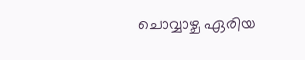ചൊവ്വാഴ്ച ഏരിയ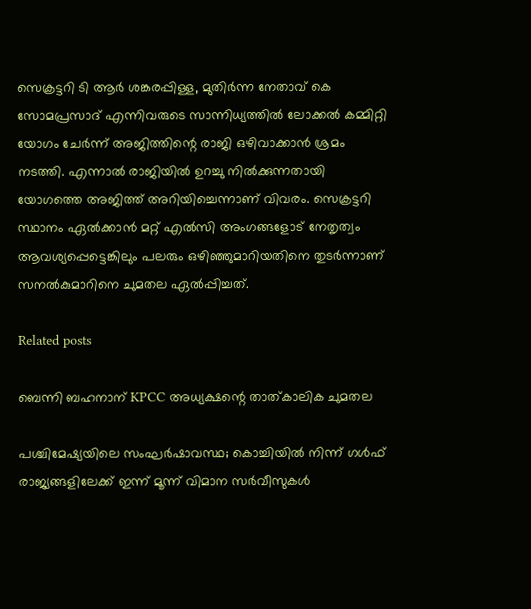സെക്രട്ടറി ടി ആർ ശങ്കരപ്പിള്ള, മുതിർന്ന നേതാവ് കെ സോമപ്രസാദ് എന്നിവരുടെ സാന്നിധ്യത്തിൽ ലോക്കൽ കമ്മിറ്റി യോഗം ചേർന്ന് അജിത്തിന്റെ രാജി ഒഴിവാക്കാൻ ശ്രമം നടത്തി. എന്നാൽ രാജിയിൽ ഉറച്ചു നിൽക്കുന്നതായി യോഗത്തെ അജിത്ത് അറിയിച്ചെന്നാണ് വിവരം. സെക്രട്ടറി സ്ഥാനം ഏൽക്കാൻ മറ്റ് എൽസി അംഗങ്ങളോട് നേതൃത്വം ആവശ്യപ്പെട്ടെങ്കിലും പലരും ഒഴിഞ്ഞുമാറിയതിനെ തുടർന്നാണ് സനല്‍കുമാറിനെ ചുമതല ഏല്‍പ്പിച്ചത്.

Related posts

ബെന്നി ബഹനാന് KPCC അധ്യക്ഷന്റെ താത്കാലിക ചുമതല

പശ്ചിമേഷ്യയിലെ സംഘർഷാവസ്ഥ; കൊച്ചിയിൽ നിന്ന് ഗൾഫ് രാജ്യങ്ങളിലേക്ക് ഇന്ന് മൂന്ന് വിമാന സർവീസുകൾ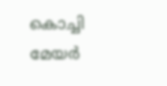കൊച്ചി മേയര്‍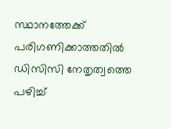സ്ഥാനത്തേക്ക് പരിഗണിക്കാത്തതിൽ ഡിസിസി നേതൃത്വത്തെ പഴിച്ച്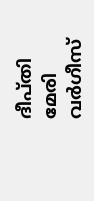ദീപ്തി മേരി വർഗീസ്